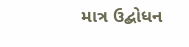માત્ર ઉદ્બોધન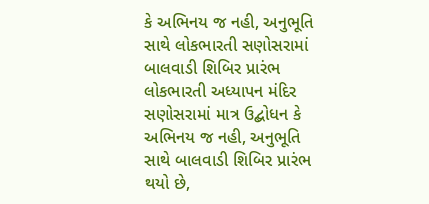કે અભિનય જ નહી, અનુભૂતિ સાથે લોકભારતી સણોસરામાં બાલવાડી શિબિર પ્રારંભ
લોકભારતી અધ્યાપન મંદિર સણોસરામાં માત્ર ઉદ્બોધન કે અભિનય જ નહી, અનુભૂતિ સાથે બાલવાડી શિબિર પ્રારંભ થયો છે,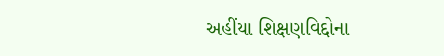અહીંયા શિક્ષણવિદ્દોના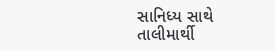સાનિધ્ય સાથે તાલીમાર્થી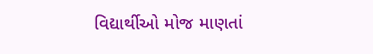વિદ્યાર્થીઓ મોજ માણતાં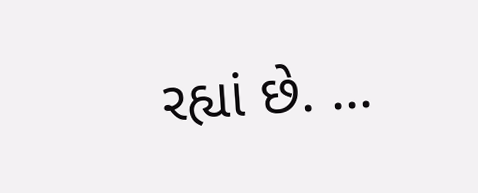રહ્યાં છે. ...